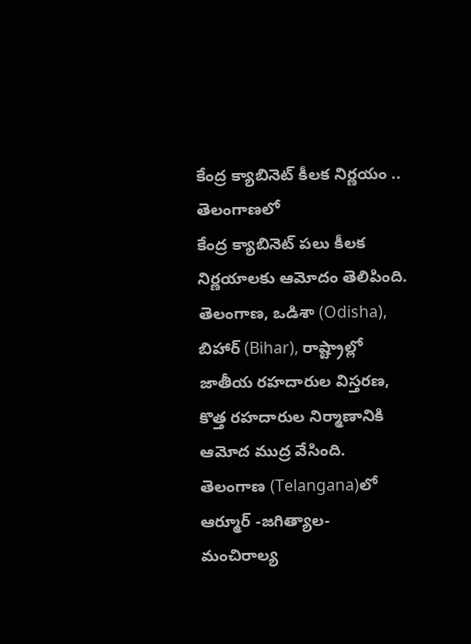కేంద్ర క్యాబినెట్ కీలక నిర్ణయం .. తెలంగాణలో
కేంద్ర క్యాబినెట్ పలు కీలక నిర్ణయాలకు ఆమోదం తెలిపింది. తెలంగాణ, ఒడిశా (Odisha), బిహార్ (Bihar), రాష్ట్రాల్లో జాతీయ రహదారుల విస్తరణ, కొత్త రహదారుల నిర్మాణానికి ఆమోద ముద్ర వేసింది. తెలంగాణ (Telangana)లో ఆర్మూర్ -జగిత్యాల- మంచిరాల్య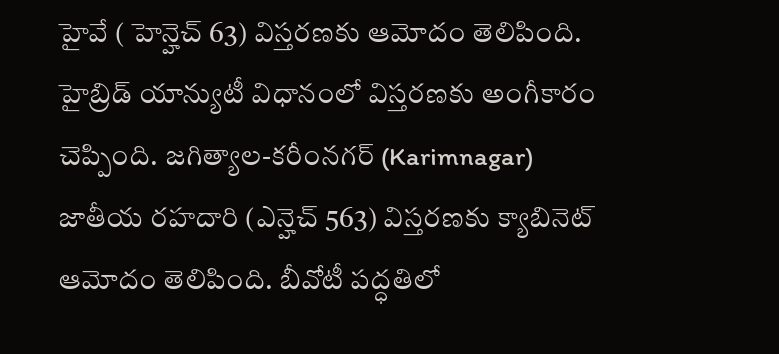హైవే ( హెన్హెచ్ 63) విస్తరణకు ఆమోదం తెలిపింది. హైబ్రిడ్ యాన్యుటీ విధానంలో విస్తరణకు అంగీకారం చెప్పింది. జగిత్యాల-కరీంనగర్ (Karimnagar) జాతీయ రహదారి (ఎన్హెచ్ 563) విస్తరణకు క్యాబినెట్ ఆమోదం తెలిపింది. బీవోటీ పద్ధతిలో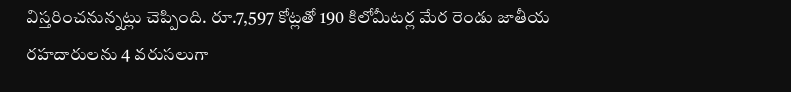విస్తరించనున్నట్లు చెప్పింది. రూ.7,597 కోట్లతో 190 కిలోమీటర్ల మేర రెండు జాతీయ రహదారులను 4 వరుసలుగా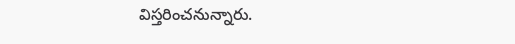విస్తరించనున్నారు.